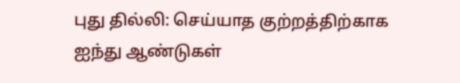புது தில்லி: செய்யாத குற்றத்திற்காக ஐந்து ஆண்டுகள்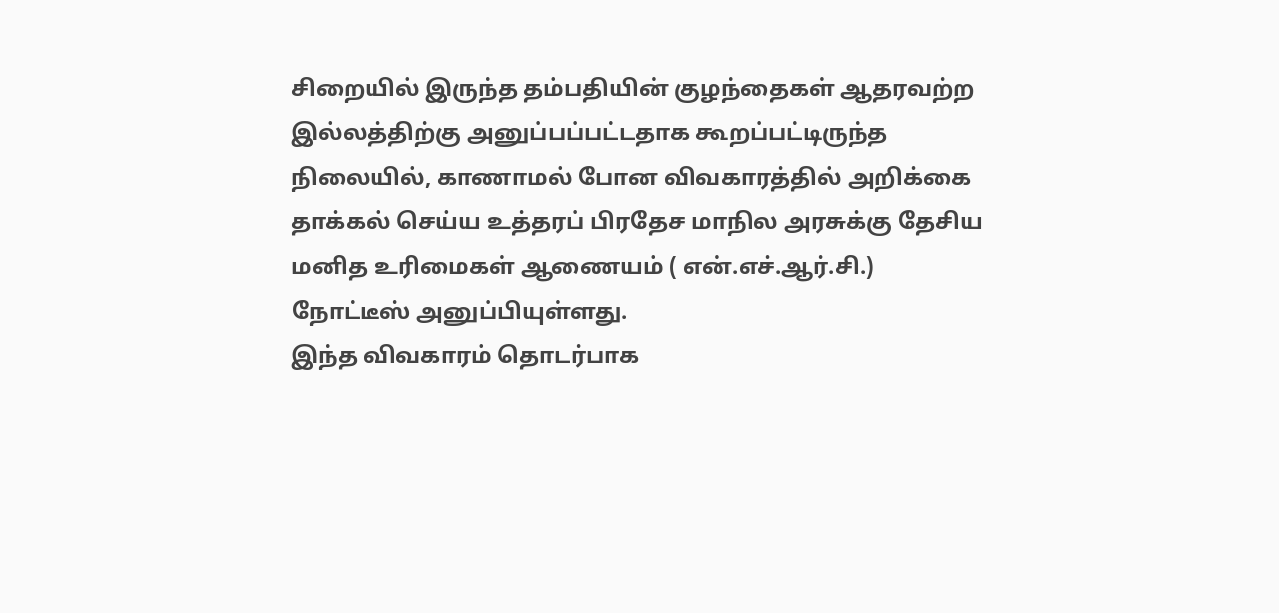சிறையில் இருந்த தம்பதியின் குழந்தைகள் ஆதரவற்ற இல்லத்திற்கு அனுப்பப்பட்டதாக கூறப்பட்டிருந்த நிலையில், காணாமல் போன விவகாரத்தில் அறிக்கை தாக்கல் செய்ய உத்தரப் பிரதேச மாநில அரசுக்கு தேசிய மனித உரிமைகள் ஆணையம் ( என்.எச்.ஆர்.சி.) நோட்டீஸ் அனுப்பியுள்ளது.
இந்த விவகாரம் தொடர்பாக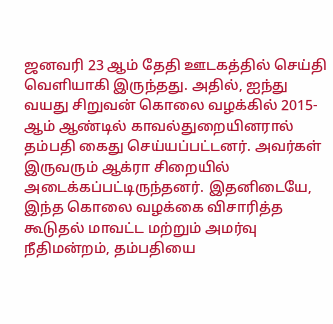ஜனவரி 23 ஆம் தேதி ஊடகத்தில் செய்தி வெளியாகி இருந்தது. அதில், ஐந்து வயது சிறுவன் கொலை வழக்கில் 2015-ஆம் ஆண்டில் காவல்துறையினரால் தம்பதி கைது செய்யப்பட்டனர். அவர்கள் இருவரும் ஆக்ரா சிறையில் அடைக்கப்பட்டிருந்தனர். இதனிடையே, இந்த கொலை வழக்கை விசாரித்த கூடுதல் மாவட்ட மற்றும் அமர்வு நீதிமன்றம், தம்பதியை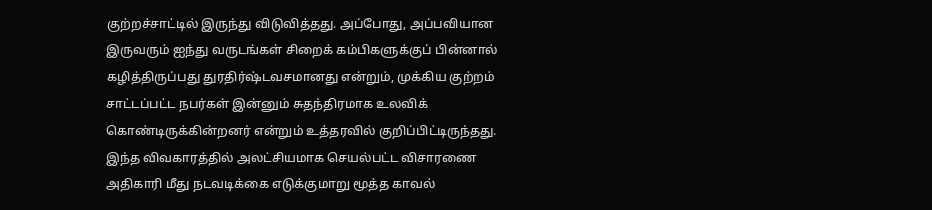குற்றச்சாட்டில் இருந்து விடுவித்தது. அப்போது, அப்பவியான இருவரும் ஐந்து வருடங்கள் சிறைக் கம்பிகளுக்குப் பின்னால் கழித்திருப்பது துரதிர்ஷ்டவசமானது என்றும், முக்கிய குற்றம் சாட்டப்பட்ட நபர்கள் இன்னும் சுதந்திரமாக உலவிக் கொண்டிருக்கின்றனர் என்றும் உத்தரவில் குறிப்பிட்டிருந்தது.
இந்த விவகாரத்தில் அலட்சியமாக செயல்பட்ட விசாரணை அதிகாரி மீது நடவடிக்கை எடுக்குமாறு மூத்த காவல்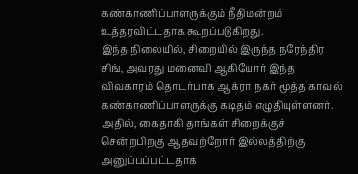கண்காணிப்பாளருக்கும் நீதிமன்றம் உத்தரவிட்டதாக கூறப்படுகிறது.
இந்த நிலையில், சிறையில் இருந்த நரேந்திர சிங், அவரது மனைவி ஆகியோர் இந்த விவகாரம் தொடர்பாக ஆக்ரா நகர் மூத்த காவல் கண்காணிப்பாளருக்கு கடிதம் எழுதியுள்ளனர். அதில், கைதாகி தாங்கள் சிறைக்குச் சென்றபிறகு ஆதவற்றோர் இல்லத்திற்கு அனுப்பப்பட்டதாக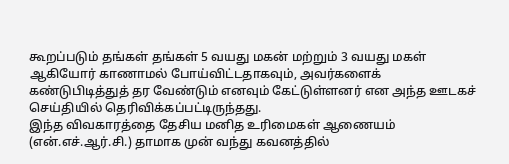கூறப்படும் தங்கள் தங்கள் 5 வயது மகன் மற்றும் 3 வயது மகள் ஆகியோர் காணாமல் போய்விட்டதாகவும், அவர்களைக் கண்டுபிடித்துத் தர வேண்டும் எனவும் கேட்டுள்ளனர் என அந்த ஊடகச் செய்தியில் தெரிவிக்கப்பட்டிருந்தது.
இந்த விவகாரத்தை தேசிய மனித உரிமைகள் ஆணையம் (என்.எச்.ஆர்.சி.) தாமாக முன் வந்து கவனத்தில்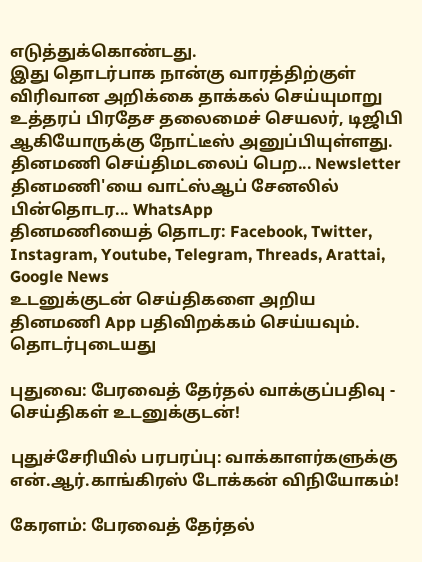எடுத்துக்கொண்டது.
இது தொடர்பாக நான்கு வாரத்திற்குள் விரிவான அறிக்கை தாக்கல் செய்யுமாறு உத்தரப் பிரதேச தலைமைச் செயலர், டிஜிபி ஆகியோருக்கு நோட்டீஸ் அனுப்பியுள்ளது.
தினமணி செய்திமடலைப் பெற... Newsletter
தினமணி'யை வாட்ஸ்ஆப் சேனலில் பின்தொடர... WhatsApp
தினமணியைத் தொடர: Facebook, Twitter, Instagram, Youtube, Telegram, Threads, Arattai, Google News
உடனுக்குடன் செய்திகளை அறிய தினமணி App பதிவிறக்கம் செய்யவும்.
தொடர்புடையது

புதுவை: பேரவைத் தேர்தல் வாக்குப்பதிவு - செய்திகள் உடனுக்குடன்!

புதுச்சேரியில் பரபரப்பு: வாக்காளர்களுக்கு என்.ஆர்.காங்கிரஸ் டோக்கன் விநியோகம்!

கேரளம்: பேரவைத் தேர்தல்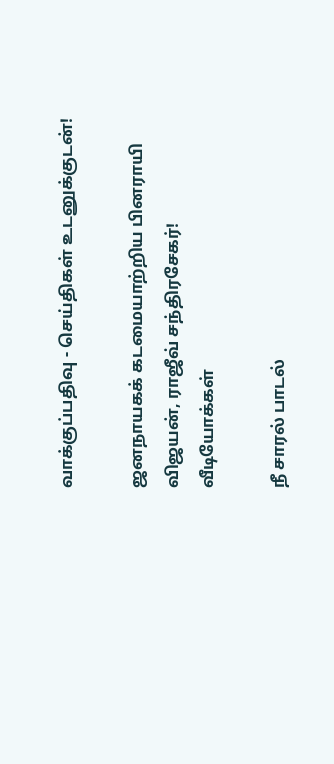வாக்குப்பதிவு - செய்திகள் உடனுக்குடன்!

ஜனநாயகக் கடமையாற்றிய பினராயி விஜயன், ராஜீவ் சந்திரசேகர்!
வீடியோக்கள்

நீ சாரல் பாடல்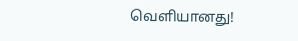வெளியானது!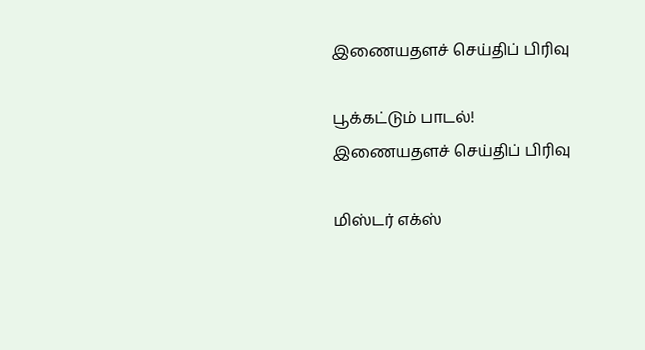இணையதளச் செய்திப் பிரிவு

பூக்கட்டும் பாடல்!
இணையதளச் செய்திப் பிரிவு

மிஸ்டர் எக்ஸ்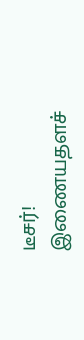டீசர்!
இணையதளச்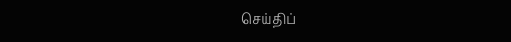செய்திப்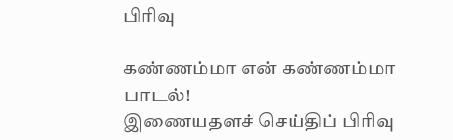பிரிவு

கண்ணம்மா என் கண்ணம்மா பாடல்!
இணையதளச் செய்திப் பிரிவு